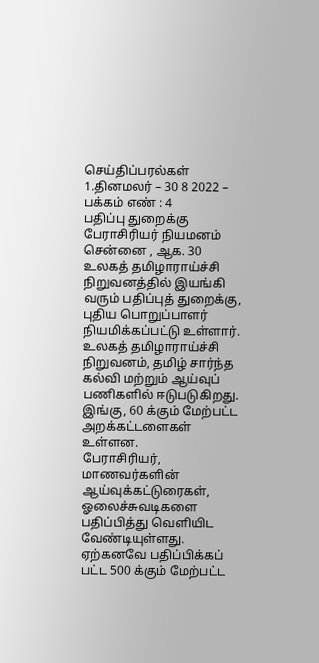செய்திப்பரல்கள்
1.தினமலர் – 30 8 2022 – பக்கம் எண் : 4
பதிப்பு துறைக்கு பேராசிரியர் நியமனம்
சென்னை , ஆக. 30
உலகத் தமிழாராய்ச்சி நிறுவனத்தில் இயங்கி வரும் பதிப்புத் துறைக்கு, புதிய பொறுப்பாளர்
நியமிக்கப்பட்டு உள்ளார்.
உலகத் தமிழாராய்ச்சி நிறுவனம், தமிழ் சார்ந்த கல்வி மற்றும் ஆய்வுப் பணிகளில் ஈடுபடுகிறது. இங்கு, 60 க்கும் மேற்பட்ட அறக்கட்டளைகள் உள்ளன.
பேராசிரியர், மாணவர்களின் ஆய்வுக்கட்டுரைகள், ஓலைச்சுவடிகளை பதிப்பித்து வெளியிட வேண்டியுள்ளது.
ஏற்கனவே பதிப்பிக்கப் பட்ட 500 க்கும் மேற்பட்ட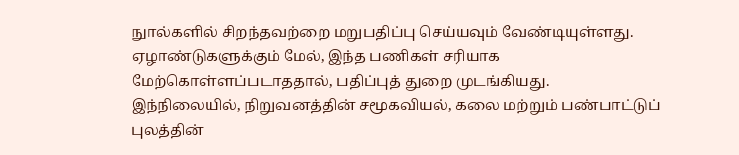நுால்களில் சிறந்தவற்றை மறுபதிப்பு செய்யவும் வேண்டியுள்ளது.
ஏழாண்டுகளுக்கும் மேல், இந்த பணிகள் சரியாக மேற்கொள்ளப்படாததால், பதிப்புத் துறை முடங்கியது.
இந்நிலையில், நிறுவனத்தின் சமூகவியல், கலை மற்றும் பண்பாட்டுப் புலத்தின்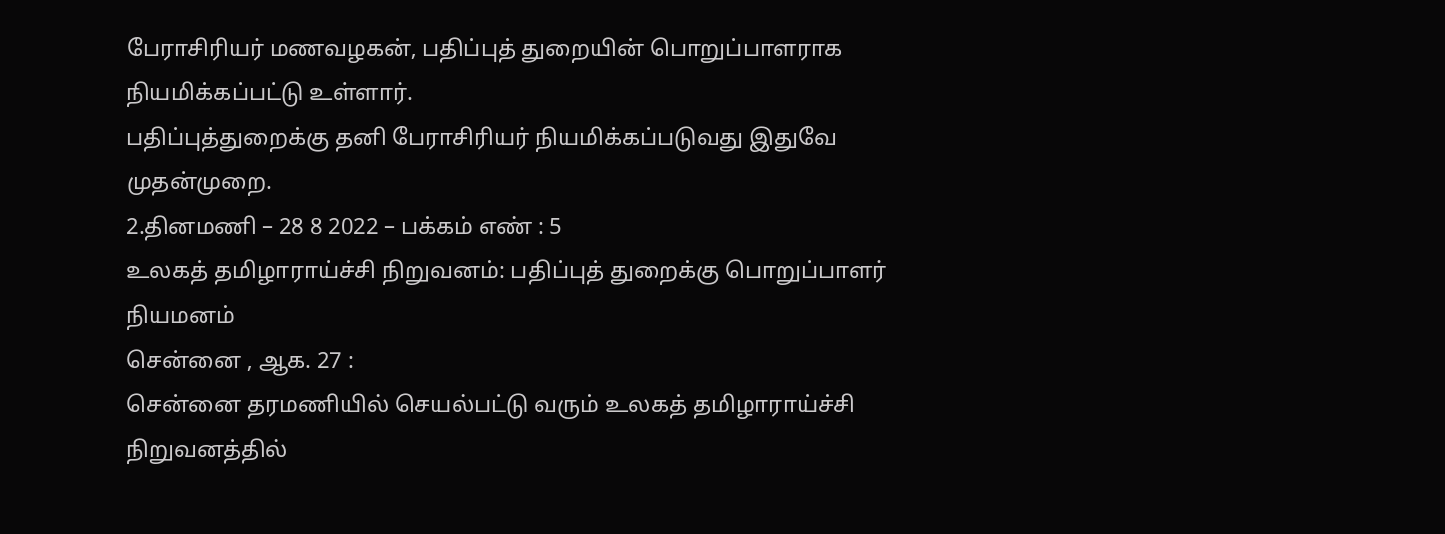பேராசிரியர் மணவழகன், பதிப்புத் துறையின் பொறுப்பாளராக நியமிக்கப்பட்டு உள்ளார்.
பதிப்புத்துறைக்கு தனி பேராசிரியர் நியமிக்கப்படுவது இதுவே முதன்முறை.
2.தினமணி – 28 8 2022 – பக்கம் எண் : 5
உலகத் தமிழாராய்ச்சி நிறுவனம்: பதிப்புத் துறைக்கு பொறுப்பாளர் நியமனம்
சென்னை , ஆக. 27 :
சென்னை தரமணியில் செயல்பட்டு வரும் உலகத் தமிழாராய்ச்சி நிறுவனத்தில்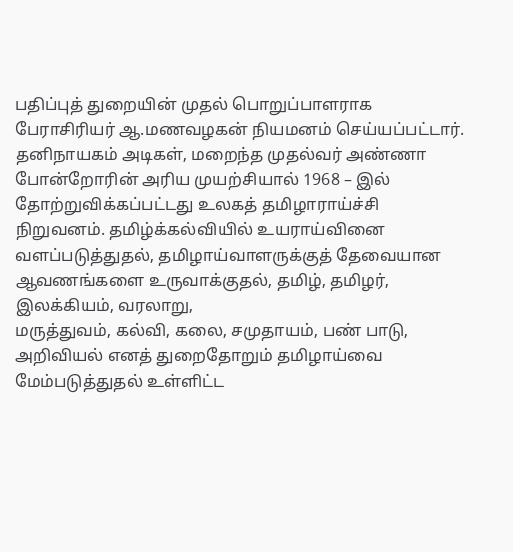பதிப்புத் துறையின் முதல் பொறுப்பாளராக பேராசிரியர் ஆ.மணவழகன் நியமனம் செய்யப்பட்டார்.
தனிநாயகம் அடிகள், மறைந்த முதல்வர் அண்ணா போன்றோரின் அரிய முயற்சியால் 1968 – இல்
தோற்றுவிக்கப்பட்டது உலகத் தமிழாராய்ச்சி நிறுவனம். தமிழ்க்கல்வியில் உயராய்வினை வளப்படுத்துதல், தமிழாய்வாளருக்குத் தேவையான ஆவணங்களை உருவாக்குதல், தமிழ், தமிழர், இலக்கியம், வரலாறு,
மருத்துவம், கல்வி, கலை, சமுதாயம், பண் பாடு, அறிவியல் எனத் துறைதோறும் தமிழாய்வை மேம்படுத்துதல் உள்ளிட்ட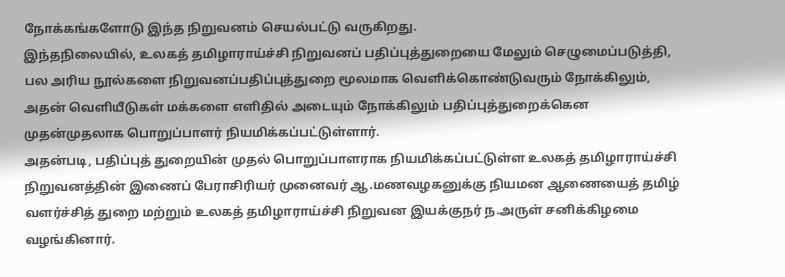நோக்கங்களோடு இந்த நிறுவனம் செயல்பட்டு வருகிறது.
இந்தநிலையில், உலகத் தமிழாராய்ச்சி நிறுவனப் பதிப்புத்துறையை மேலும் செழுமைப்படுத்தி, பல அரிய நூல்களை நிறுவனப்பதிப்புத்துறை மூலமாக வெளிக்கொண்டுவரும் நோக்கிலும், அதன் வெளியீடுகள் மக்களை எளிதில் அடையும் நோக்கிலும் பதிப்புத்துறைக்கென முதன்முதலாக பொறுப்பாளர் நியமிக்கப்பட்டுள்ளார்.
அதன்படி, பதிப்புத் துறையின் முதல் பொறுப்பாளராக நியமிக்கப்பட்டுள்ள உலகத் தமிழாராய்ச்சி நிறுவனத்தின் இணைப் பேராசிரியர் முனைவர் ஆ.மணவழகனுக்கு நியமன ஆணையைத் தமிழ் வளர்ச்சித் துறை மற்றும் உலகத் தமிழாராய்ச்சி நிறுவன இயக்குநர் ந.அருள் சனிக்கிழமை வழங்கினார்.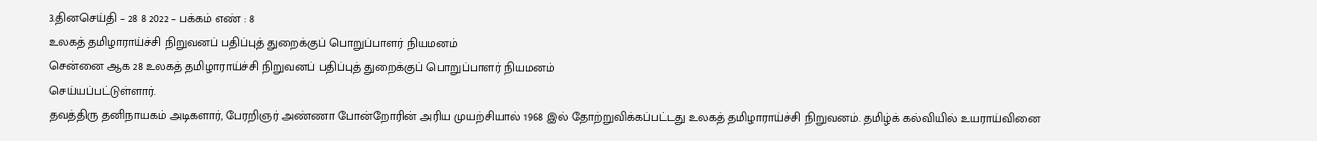3.தினசெய்தி – 28 8 2022 – பக்கம் எண் : 8
உலகத் தமிழாராய்ச்சி நிறுவனப் பதிப்புத் துறைக்குப் பொறுப்பாளர் நியமனம்
சென்னை ஆக 28 உலகத் தமிழாராய்ச்சி நிறுவனப் பதிப்புத் துறைக்குப் பொறுப்பாளர் நியமனம்
செய்யப்பட்டுள்ளார்.
தவத்திரு தனிநாயகம் அடிகளார், பேரறிஞர் அண்ணா போன்றோரின் அரிய முயற்சியால் 1968 இல் தோற்றுவிக்கப்பட்டது உலகத் தமிழாராய்ச்சி நிறுவனம். தமிழ்க் கல்வியில் உயராய்வினை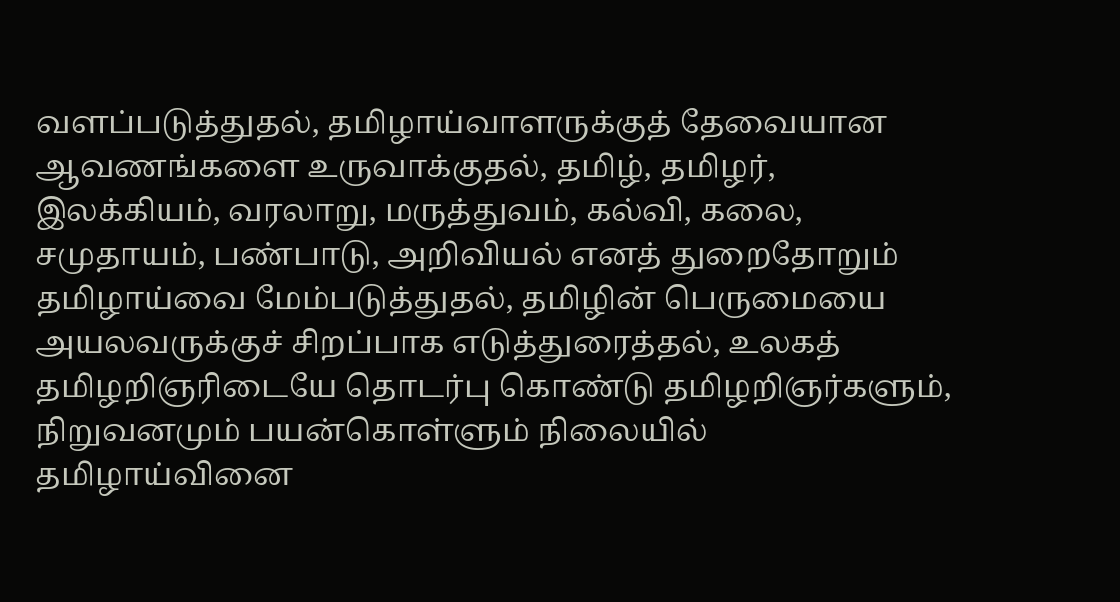வளப்படுத்துதல், தமிழாய்வாளருக்குத் தேவையான ஆவணங்களை உருவாக்குதல், தமிழ், தமிழர், இலக்கியம், வரலாறு, மருத்துவம், கல்வி, கலை, சமுதாயம், பண்பாடு, அறிவியல் எனத் துறைதோறும் தமிழாய்வை மேம்படுத்துதல், தமிழின் பெருமையை அயலவருக்குச் சிறப்பாக எடுத்துரைத்தல், உலகத் தமிழறிஞரிடையே தொடர்பு கொண்டு தமிழறிஞர்களும், நிறுவனமும் பயன்கொள்ளும் நிலையில் தமிழாய்வினை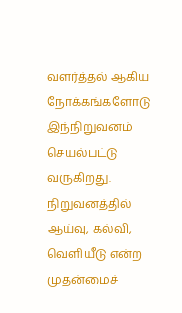வளர்த்தல் ஆகிய நோக்கங்களோடு இந்நிறுவனம் செயல்பட்டு வருகிறது.
நிறுவனத்தில் ஆய்வு, கல்வி, வெளியீடு என்ற முதன்மைச்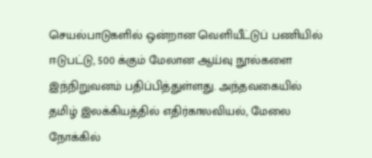செயல்பாடுகளில் ஒன்றான வெளியீட்டுப் பணியில் ஈடுபட்டு, 500 க்கும் மேலான ஆய்வு நூல்களை இந்நிறுவனம் பதிப்பித்துள்ளது. அந்தவகையில் தமிழ் இலக்கியத்தில் எதிர்காலவியல், மேலை நோக்கில்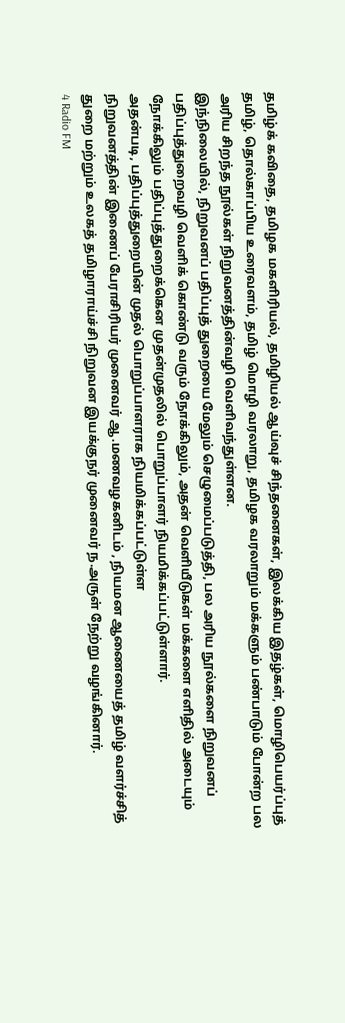தமிழ்க் கவிதை, தமிழக மகளிரியல், தமிழியல் ஆய்வுச் சிந்தனைகள், இலக்கிய இதழ்கள், மொழிபெயர்ப்புத் தமிழ், தொல்காப்பிய உரைவளம், தமிழ் மொழி வரலாறு, தமிழக வரலாறும் மக்களும் பண்பாடும் போன்ற பல அரிய சிறந்த நூல்கள் நிறுவனத்தின்வழி வெளிவந்துள்ளன.
இந்நிலையில், நிறுவனப் பதிப்புத் துறையை மேலும் செழுமைப்படுத்தி, பல அரிய நூல்களை நிறுவனப்
பதிப்புத்துறைவழி வெளிக் கொண்டு வரும் நோக்கிலும், அதன் வெளியீடுகள் மக்களை எளிதில் அடையும் நோக்கிலும் பதிப்புத்துறைக்கென முதன்முதலில் பொறுப்பாளர் நியமிக்கப்பட்டுள்ளார்.
அதன்படி, பதிப்புத்துறையின் முதல் பொறுப்பாளராக நியமிக்கப்பட்டுள்ள
நிறுவனத்தின் இணைப் பேராசிரியர் முனைவர் ஆ.மணவழகனிடம் , நியமன ஆணையைத் தமிழ் வளர்ச்சித் துறை மற்றும் உலகத் தமிழாராய்ச்சி நிறுவன இயக்குநர் முனைவர் ந.அருள் நேற்று வழங்கினார்.
4 Radio FM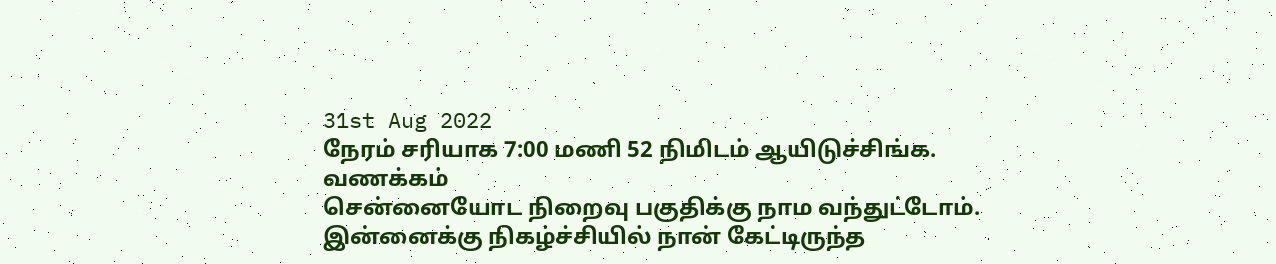31st Aug 2022
நேரம் சரியாக 7:00 மணி 52 நிமிடம் ஆயிடுச்சிங்க.
வணக்கம்
சென்னையோட நிறைவு பகுதிக்கு நாம வந்துட்டோம்.
இன்னைக்கு நிகழ்ச்சியில் நான் கேட்டிருந்த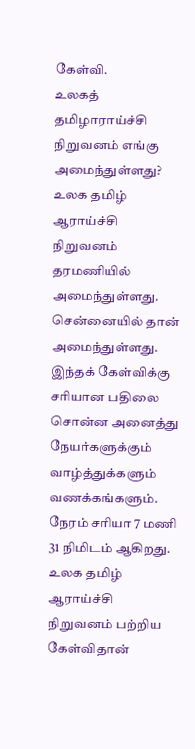கேள்வி.
உலகத் தமிழாராய்ச்சி நிறுவனம் எங்கு அமைந்துள்ளது?
உலக தமிழ் ஆராய்ச்சி நிறுவனம் தரமணியில் அமைந்துள்ளது.
சென்னையில் தான் அமைந்துள்ளது. இந்தக் கேள்விக்கு சரியான பதிலை சொன்ன அனைத்து நேயர்களுக்கும் வாழ்த்துக்களும் வணக்கங்களும்.
நேரம் சரியா 7 மணி 31 நிமிடம் ஆகிறது.
உலக தமிழ் ஆராய்ச்சி நிறுவனம் பற்றிய கேள்விதான்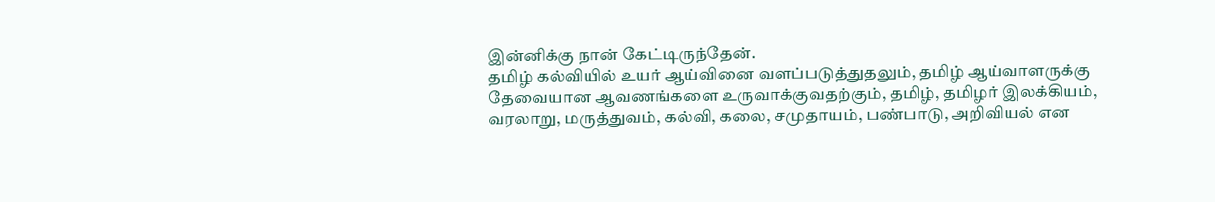இன்னிக்கு நான் கேட்டிருந்தேன்.
தமிழ் கல்வியில் உயர் ஆய்வினை வளப்படுத்துதலும், தமிழ் ஆய்வாளருக்கு தேவையான ஆவணங்களை உருவாக்குவதற்கும், தமிழ், தமிழர் இலக்கியம், வரலாறு, மருத்துவம், கல்வி, கலை, சமுதாயம், பண்பாடு, அறிவியல் என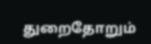துறைதோறும்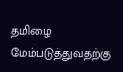தமிழை மேம்படுத்துவதற்கு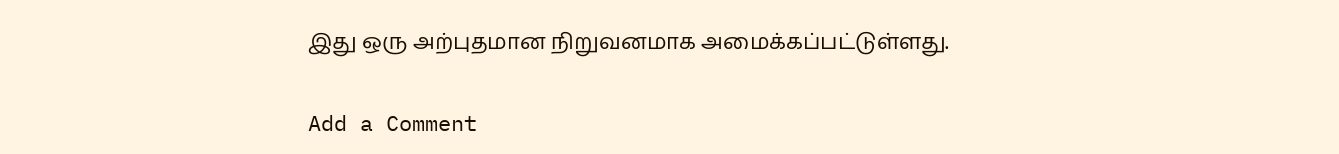இது ஒரு அற்புதமான நிறுவனமாக அமைக்கப்பட்டுள்ளது.

Add a Comment